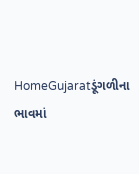HomeGujaratડૂંગળીના ભાવમાં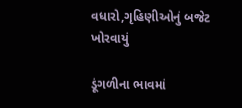વધારો,ગૃહિણીઓનું બજેટ ખોરવાયું

ડૂંગળીના ભાવમાં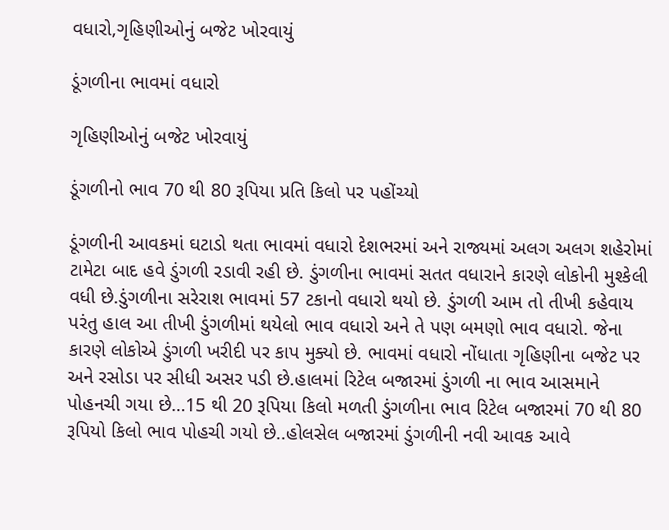વધારો,ગૃહિણીઓનું બજેટ ખોરવાયું

ડૂંગળીના ભાવમાં વધારો

ગૃહિણીઓનું બજેટ ખોરવાયું

ડૂંગળીનો ભાવ 70 થી 80 રૂપિયા પ્રતિ કિલો પર પહોંચ્યો

ડૂંગળીની આવકમાં ઘટાડો થતા ભાવમાં વધારો દેશભરમાં અને રાજ્યમાં અલગ અલગ શહેરોમાં ટામેટા બાદ હવે ડુંગળી રડાવી રહી છે. ડુંગળીના ભાવમાં સતત વધારાને કારણે લોકોની મુશ્કેલી વધી છે.ડુંગળીના સરેરાશ ભાવમાં 57 ટકાનો વધારો થયો છે. ડુંગળી આમ તો તીખી કહેવાય પરંતુ હાલ આ તીખી ડુંગળીમાં થયેલો ભાવ વધારો અને તે પણ બમણો ભાવ વધારો. જેના કારણે લોકોએ ડુંગળી ખરીદી પર કાપ મુક્યો છે. ભાવમાં વધારો નોંધાતા ગૃહિણીના બજેટ પર અને રસોડા પર સીધી અસર પડી છે.હાલમાં રિટેલ બજારમાં ડુંગળી ના ભાવ આસમાને પોહનચી ગયા છે…15 થી 20 રૂપિયા કિલો મળતી ડુંગળીના ભાવ રિટેલ બજારમાં 70 થી 80 રૂપિયો કિલો ભાવ પોહચી ગયો છે..હોલસેલ બજારમાં ડુંગળીની નવી આવક આવે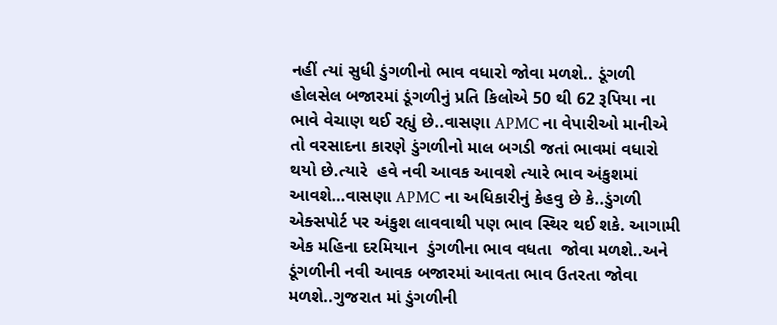નહીં ત્યાં સુધી ડુંગળીનો ભાવ વધારો જોવા મળશે.. ડૂંગળી હોલસેલ બજારમાં ડૂંગળીનું પ્રતિ કિલોએ 50 થી 62 રૂપિયા ના ભાવે વેચાણ થઈ રહ્યું છે..વાસણા APMC ના વેપારીઓ માનીએ તો વરસાદના કારણે ડુંગળીનો માલ બગડી જતાં ભાવમાં વધારો થયો છે.ત્યારે  હવે નવી આવક આવશે ત્યારે ભાવ અંકુશમાં આવશે…વાસણા APMC ના અધિકારીનું કેહવુ છે કે..ડુંગળી એક્સપોર્ટ પર અંકુશ લાવવાથી પણ ભાવ સ્થિર થઈ શકે. આગામી એક મહિના દરમિયાન  ડુંગળીના ભાવ વધતા  જોવા મળશે..અને ડૂંગળીની નવી આવક બજારમાં આવતા ભાવ ઉતરતા જોવા મળશે..ગુજરાત માં ડુંગળીની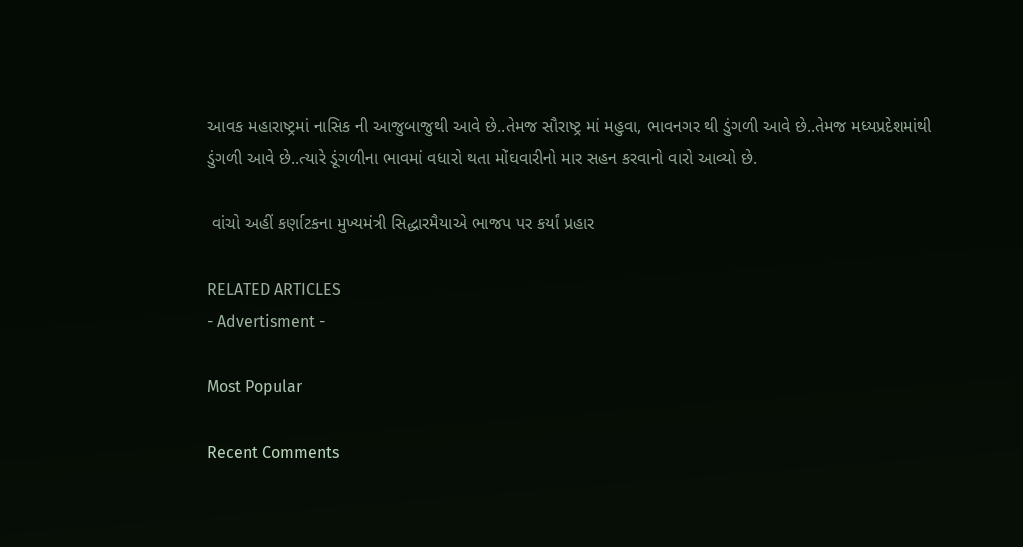આવક મહારાષ્ટ્રમાં નાસિક ની આજુબાજુથી આવે છે..તેમજ સૌરાષ્ટ્ર માં મહુવા, ભાવનગર થી ડુંગળી આવે છે..તેમજ મધ્યપ્રદેશમાંથી ડુંગળી આવે છે..ત્યારે ડૂંગળીના ભાવમાં વધારો થતા મોંઘવારીનો માર સહન કરવાનો વારો આવ્યો છે.

 વાંચો અહીં કર્ણાટકના મુખ્યમંત્રી સિદ્ધારમૈયાએ ભાજપ પર કર્યાં પ્રહાર

RELATED ARTICLES
- Advertisment -

Most Popular

Recent Comments